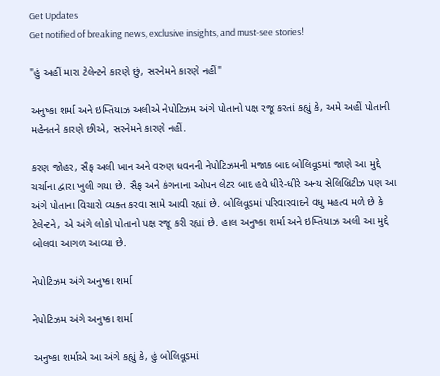Get Updates
Get notified of breaking news, exclusive insights, and must-see stories!

"હું અહીં મારા ટેલેન્ટને કારણે છું, સરનેમને કારણે નહીં"

અનુષ્કા શર્મા અને ઇમ્તિયાઝ અલીએ નેપોટિઝમ અંગે પોતાનો પક્ષ રજૂ કરતાં કહ્યું કે, અમે અહીં પોતાની મહેનતને કારણે છીએ, સરનેમને કારણે નહીં.

કરણ જોહર, સૈફ અલી ખાન અને વરુણ ધવનની નેપોટિઝમની મજાક બાદ બોલિવૂડમાં જાણે આ મુદ્દે ચર્ચાના દ્વારા ખુલી ગયા છે. સૈફ અને કંગનાના ઓપન લેટર બાદ હવે ધીરે-ધીરે અન્ય સેલિબ્રિટીઝ પણ આ અંગે પોતાના વિચારો વ્યક્ત કરવા સામે આવી રહ્યાં છે. બોલિવૂડમાં પરિવારવાદને વધુ મહત્વ મળે છે કે ટેલેન્ટને, એ અંગે લોકો પોતાનો પક્ષ રજૂ કરી રહ્યાં છે. હાલ અનુષ્કા શર્મા અને ઇમ્તિયાઝ અલી આ મુદ્દે બોલવા આગળ આવ્યા છે.

નેપોટિઝમ અંગે અનુષ્કા શર્મા

નેપોટિઝમ અંગે અનુષ્કા શર્મા

અનુષ્કા શર્માએ આ અંગે કહ્યું કે, હું બોલિવૂડમાં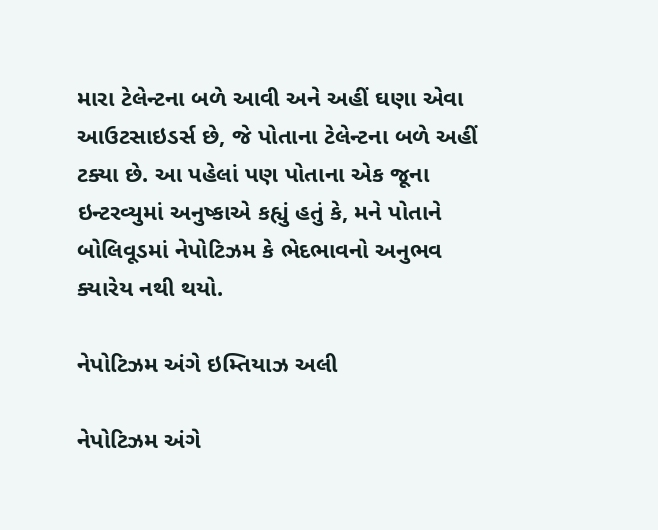મારા ટેલેન્ટના બળે આવી અને અહીં ઘણા એવા આઉટસાઇડર્સ છે, જે પોતાના ટેલેન્ટના બળે અહીં ટક્યા છે. આ પહેલાં પણ પોતાના એક જૂના ઇન્ટરવ્યુમાં અનુષ્કાએ કહ્યું હતું કે, મને પોતાને બોલિવૂડમાં નેપોટિઝમ કે ભેદભાવનો અનુભવ ક્યારેય નથી થયો.

નેપોટિઝમ અંગે ઇમ્તિયાઝ અલી

નેપોટિઝમ અંગે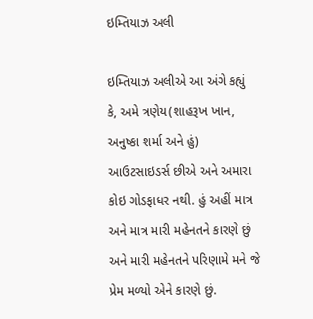ઇમ્તિયાઝ અલી

ઇમ્તિયાઝ અલીએ આ અંગે કહ્યું કે, અમે ત્રણેય(શાહરૂખ ખાન, અનુષ્કા શર્મા અને હું) આઉટસાઇડર્સ છીએ અને અમારા કોઇ ગોડફાધર નથી. હું અહીં માત્ર અને માત્ર મારી મહેનતને કારણે છું અને મારી મહેનતને પરિણામે મને જે પ્રેમ મળ્યો એને કારણે છું.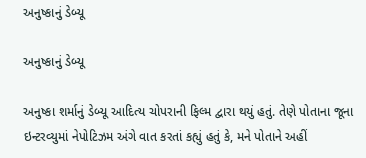અનુષ્કાનું ડેબ્યૂ

અનુષ્કાનું ડેબ્યૂ

અનુષ્કા શર્માનું ડેબ્યૂ આદિત્ય ચોપરાની ફિલ્મ દ્વારા થયું હતું. તેણે પોતાના જૂના ઇન્ટરવ્યુમાં નેપોટિઝમ અંગે વાત કરતાં કહ્યું હતું કે, મને પોતાને અહીં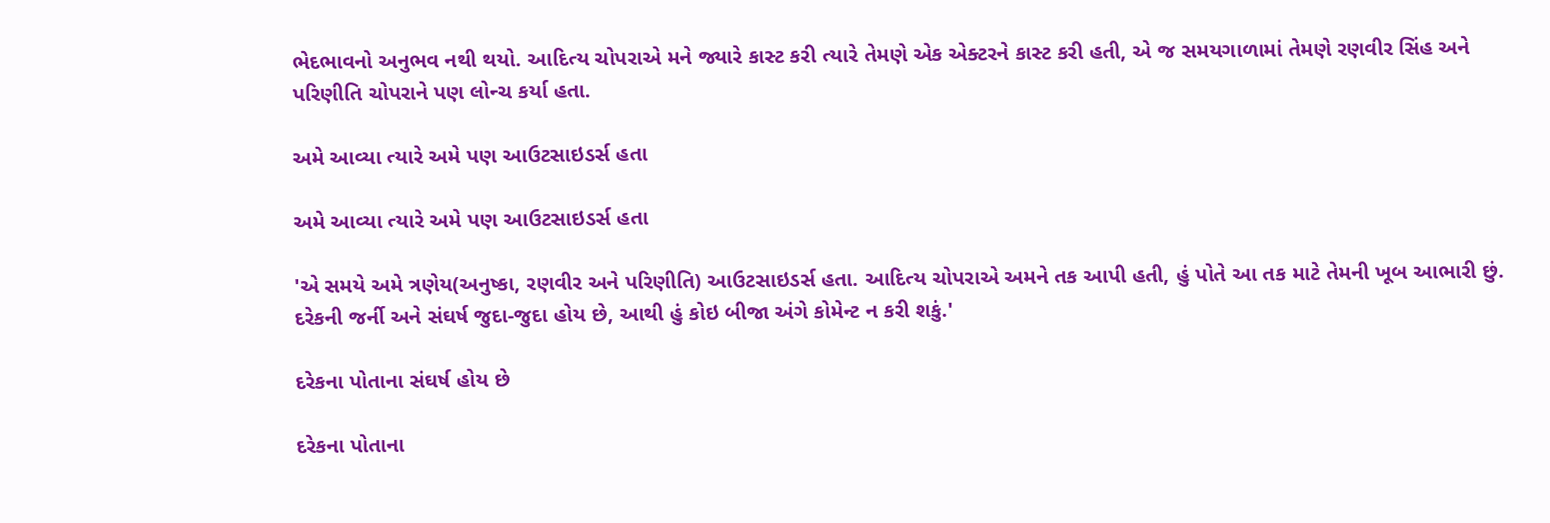ભેદભાવનો અનુભવ નથી થયો. આદિત્ય ચોપરાએ મને જ્યારે કાસ્ટ કરી ત્યારે તેમણે એક એક્ટરને કાસ્ટ કરી હતી, એ જ સમયગાળામાં તેમણે રણવીર સિંહ અને પરિણીતિ ચોપરાને પણ લોન્ચ કર્યા હતા.

અમે આવ્યા ત્યારે અમે પણ આઉટસાઇડર્સ હતા

અમે આવ્યા ત્યારે અમે પણ આઉટસાઇડર્સ હતા

'એ સમયે અમે ત્રણેય(અનુષ્કા, રણવીર અને પરિણીતિ) આઉટસાઇડર્સ હતા. આદિત્ય ચોપરાએ અમને તક આપી હતી, હું પોતે આ તક માટે તેમની ખૂબ આભારી છું. દરેકની જર્ની અને સંઘર્ષ જુદા-જુદા હોય છે, આથી હું કોઇ બીજા અંગે કોમેન્ટ ન કરી શકું.'

દરેકના પોતાના સંઘર્ષ હોય છે

દરેકના પોતાના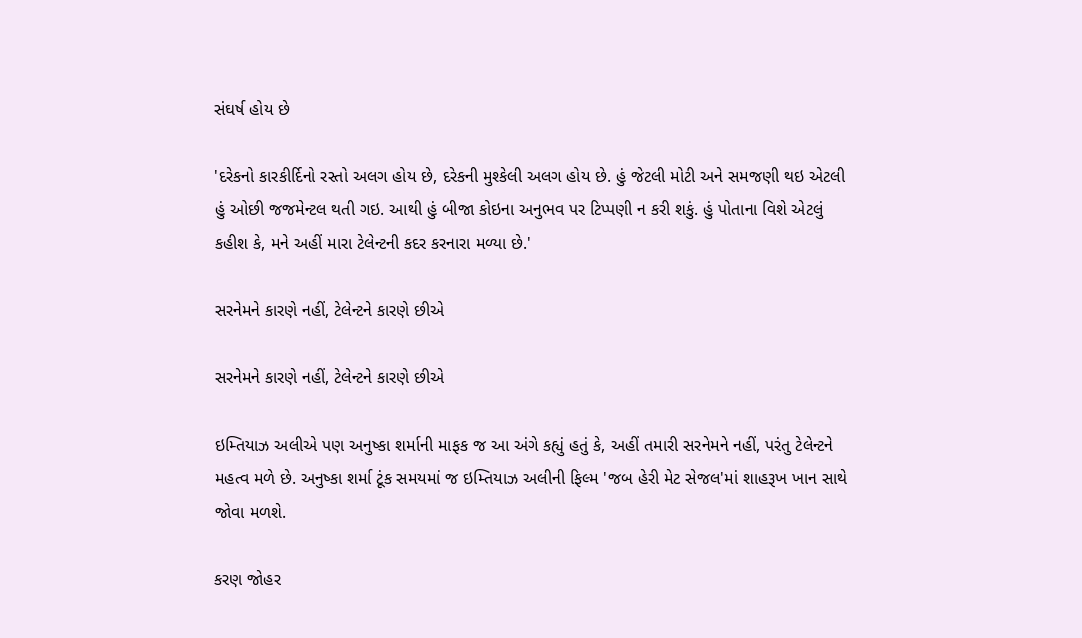સંઘર્ષ હોય છે

'દરેકનો કારકીર્દિનો રસ્તો અલગ હોય છે, દરેકની મુશ્કેલી અલગ હોય છે. હું જેટલી મોટી અને સમજણી થઇ એટલી હું ઓછી જજમેન્ટલ થતી ગઇ. આથી હું બીજા કોઇના અનુભવ પર ટિપ્પણી ન કરી શકું. હું પોતાના વિશે એટલું કહીશ કે, મને અહીં મારા ટેલેન્ટની કદર કરનારા મળ્યા છે.'

સરનેમને કારણે નહીં, ટેલેન્ટને કારણે છીએ

સરનેમને કારણે નહીં, ટેલેન્ટને કારણે છીએ

ઇમ્તિયાઝ અલીએ પણ અનુષ્કા શર્માની માફક જ આ અંગે કહ્યું હતું કે, અહીં તમારી સરનેમને નહીં, પરંતુ ટેલેન્ટને મહત્વ મળે છે. અનુષ્કા શર્મા ટૂંક સમયમાં જ ઇમ્તિયાઝ અલીની ફિલ્મ 'જબ હેરી મેટ સેજલ'માં શાહરૂખ ખાન સાથે જોવા મળશે.

કરણ જોહર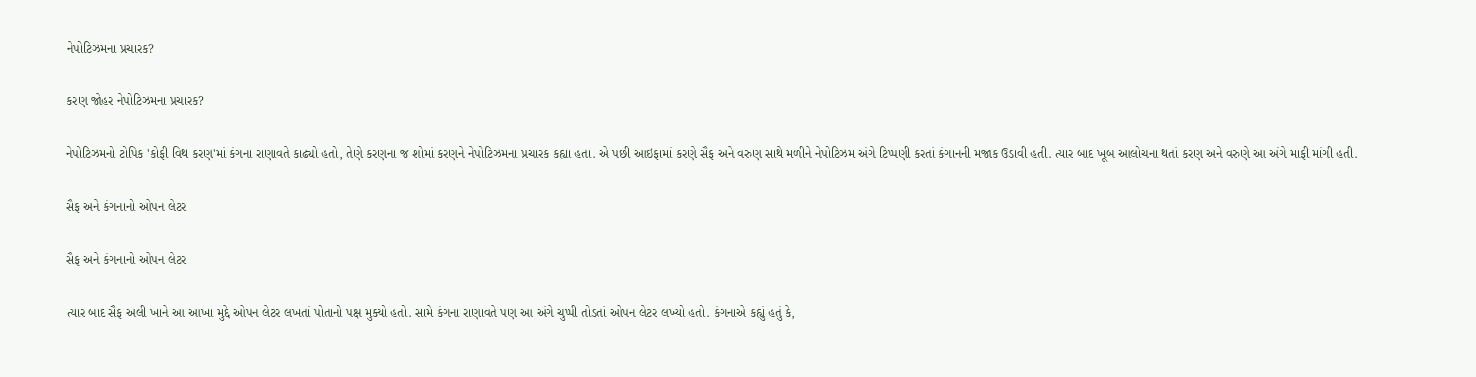નેપોટિઝમના પ્રચારક?

કરણ જોહર નેપોટિઝમના પ્રચારક?

નેપોટિઝમનો ટોપિક 'કોફી વિથ કરણ'માં કંગના રાણાવતે કાઢ્યો હતો, તેણે કરણના જ શોમાં કરણને નેપોટિઝમના પ્રચારક કહ્યા હતા. એ પછી આઇફામાં કરણે સૈફ અને વરુણ સાથે મળીને નેપોટિઝમ અંગે ટિપ્પણી કરતાં કંગાનની મજાક ઉડાવી હતી. ત્યાર બાદ ખૂબ આલોચના થતાં કરણ અને વરુણે આ અંગે માફી માંગી હતી.

સૈફ અને કંગનાનો ઓપન લેટર

સૈફ અને કંગનાનો ઓપન લેટર

ત્યાર બાદ સૈફ અલી ખાને આ આખા મુદ્દે ઓપન લેટર લખતાં પોતાનો પક્ષ મુક્યો હતો. સામે કંગના રાણાવતે પણ આ અંગે ચુપ્પી તોડતાં ઓપન લેટર લખ્યો હતો. કંગનાએ કહ્યું હતું કે,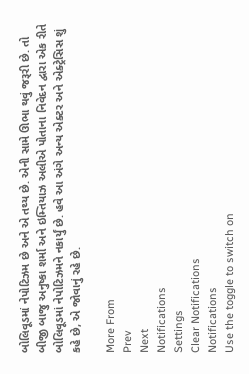બોલિવૂડમાં નેપોટિઝમ છે અને એ તથ્ય છે. એની સામે ઊભા થવું જરૂરી છે. તો બીજી બાજુ અનુષ્કા શર્મા અને ઇમ્તિયાઝ અલીએ પોતાના નિવેદન દ્વારા એક રીતે બોલિવૂડમાં નેપોટિઝમને નકાર્યું છે. હવે આ અંગે અન્ય એક્ટર અને એક્ટ્રેસિસ શું કહે છે, એ જોવાનું રહે છે.

More From
Prev
Next
Notifications
Settings
Clear Notifications
Notifications
Use the toggle to switch on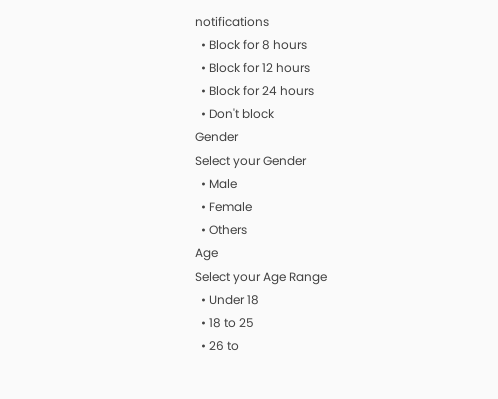notifications
  • Block for 8 hours
  • Block for 12 hours
  • Block for 24 hours
  • Don't block
Gender
Select your Gender
  • Male
  • Female
  • Others
Age
Select your Age Range
  • Under 18
  • 18 to 25
  • 26 to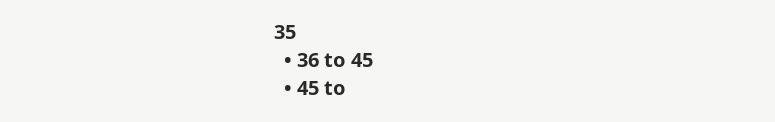35
  • 36 to 45
  • 45 to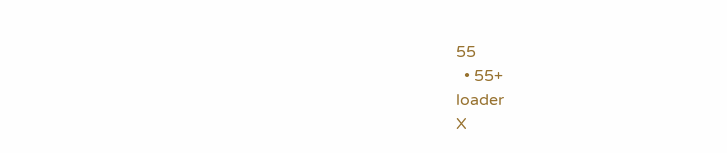55
  • 55+
loader
X